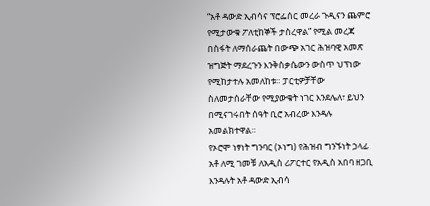“አቶ ዳውድ ኢብሳና ፕሮፌሰር መረራ ጉዲናን ጨምሮ የሚታውቁ ፖለቲከኞች ታስረዋል” የሚል መረጃ በስፋት ለማሰራጨት በውጭ አገር ሕዝባዊ አመጽ ዝግጅት ማደረጉን እንቅስቃሴውን ውስጥ ህፕነው የሚከታተሉ አመለከቱ። ፓርቲዎቻቸው ስለመታሰራቸው የሚያውቁት ነገር እንደሌለ፣ ይህን በሚናገሩበት ሰዓት ቢሮ አብረው እንዳሉ አመልክተዋል።
የኦሮሞ ነፃነት ግንባር (ኦነግ) የሕዝብ ግንኙነት ኃላፊ አቶ ለሚ ገመቹ ለአዲስ ሪፖርተር የአዲስ አበባ ዘጋቢ እንዳሉት አቶ ዳውድ ኢብሳ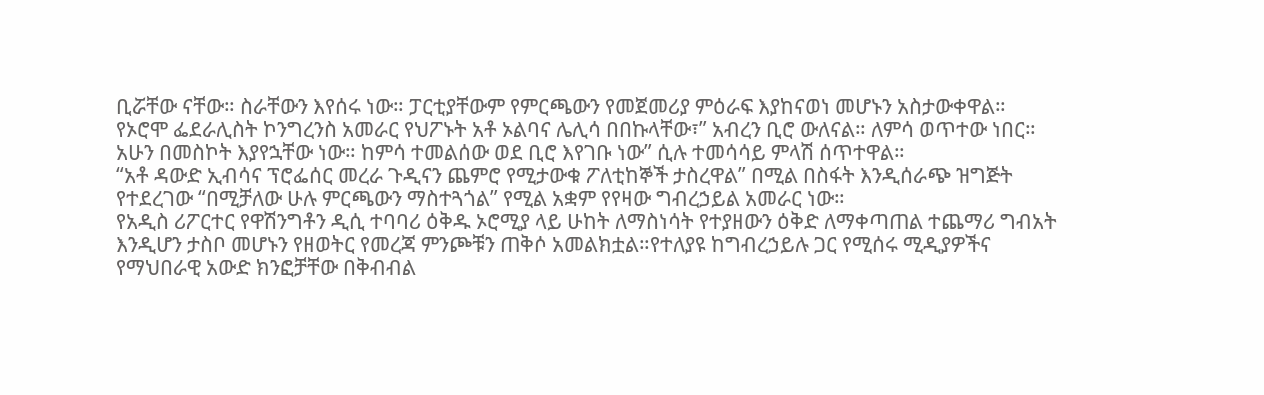ቢሯቸው ናቸው። ስራቸውን እየሰሩ ነው። ፓርቲያቸውም የምርጫውን የመጀመሪያ ምዕራፍ እያከናወነ መሆኑን አስታውቀዋል።
የኦሮሞ ፌደራሊስት ኮንግረንስ አመራር የህፖኑት አቶ ኦልባና ሌሊሳ በበኩላቸው፣” አብረን ቢሮ ውለናል። ለምሳ ወጥተው ነበር። አሁን በመስኮት እያየኋቸው ነው። ከምሳ ተመልሰው ወደ ቢሮ እየገቡ ነው” ሲሉ ተመሳሳይ ምላሽ ሰጥተዋል።
“አቶ ዳውድ ኢብሳና ፕሮፌሰር መረራ ጉዲናን ጨምሮ የሚታውቁ ፖለቲከኞች ታስረዋል” በሚል በስፋት እንዲሰራጭ ዝግጅት የተደረገው “በሚቻለው ሁሉ ምርጫውን ማስተጓጎል” የሚል አቋም የየዛው ግብረኃይል አመራር ነው።
የአዲስ ሪፖርተር የዋሽንግቶን ዲሲ ተባባሪ ዕቅዱ ኦሮሚያ ላይ ሁከት ለማስነሳት የተያዘውን ዕቅድ ለማቀጣጠል ተጨማሪ ግብአት እንዲሆን ታስቦ መሆኑን የዘወትር የመረጃ ምንጮቹን ጠቅሶ አመልክቷል።የተለያዩ ከግብረኃይሉ ጋር የሚሰሩ ሚዲያዎችና የማህበራዊ አውድ ክንፎቻቸው በቅብብል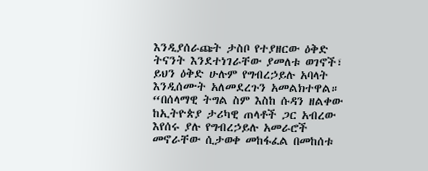እንዲያሰራጩት ታስቦ የተያዘርው ዕቅድ ትናንት እንደተነገራቸው ያመለቱ ወገኖች፣ ይህን ዕቅድ ሁሉም የግብረኃይሉ አባላት እንዲሰሙት አለመደረጉን አመልክተዋል።
“በሰላማዊ ትግል ስም እስከ ሱዳን ዘልቀው ከኢትዮጵያ ታሪካዊ ጠላቶች ጋር አብረው እየሰሩ ያሉ የግብረኃይሉ አመራሮች መኖራቸው ሲታወቀ መከፋፈል በመከሰቱ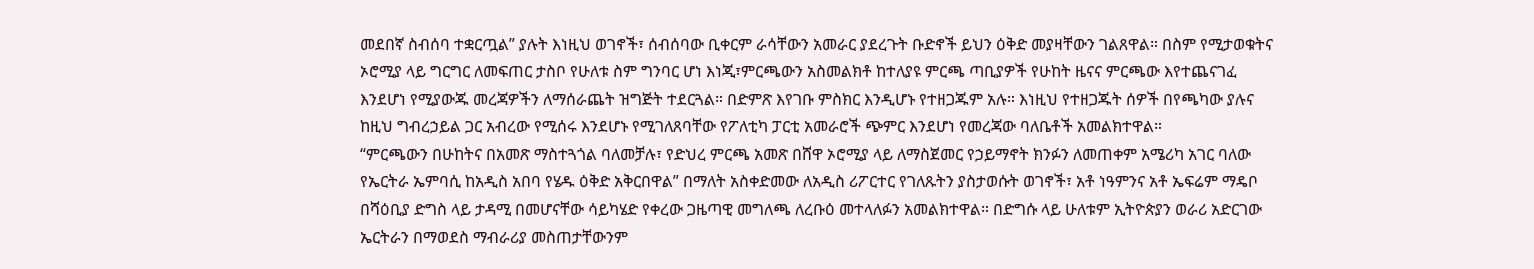መደበኛ ስብሰባ ተቋርጧል” ያሉት እነዚህ ወገኖች፣ ሰብሰባው ቢቀርም ራሳቸውን አመራር ያደረጉት ቡድኖች ይህን ዕቅድ መያዛቸውን ገልጸዋል። በስም የሚታወቁትና ኦሮሚያ ላይ ግርግር ለመፍጠር ታስቦ የሁለቱ ስም ግንባር ሆነ እነጂ፣ምርጫውን አስመልክቶ ከተለያዩ ምርጫ ጣቢያዎች የሁከት ዜናና ምርጫው እየተጨናገፈ እንደሆነ የሚያውጁ መረጃዎችን ለማሰራጨት ዝግጅት ተደርጓል። በድምጽ እየገቡ ምስክር እንዲሆኑ የተዘጋጁም አሉ። እነዚህ የተዘጋጁት ሰዎች በየጫካው ያሉና ከዚህ ግብረኃይል ጋር አብረው የሚሰሩ እንደሆኑ የሚገለጸባቸው የፖለቲካ ፓርቲ አመራሮች ጭምር እንደሆነ የመረጃው ባለቤቶች አመልክተዋል።
“ምርጫውን በሁከትና በአመጽ ማስተጓጎል ባለመቻሉ፣ የድህረ ምርጫ አመጽ በሸዋ ኦሮሚያ ላይ ለማስጀመር የኃይማኖት ክንፉን ለመጠቀም አሜሪካ አገር ባለው የኤርትራ ኤምባሲ ከአዲስ አበባ የሄዱ ዕቅድ አቅርበዋል” በማለት አስቀድመው ለአዲስ ሪፖርተር የገለጹትን ያስታወሱት ወገኖች፣ አቶ ነዓምንና አቶ ኤፍሬም ማዴቦ በሻዕቢያ ድግስ ላይ ታዳሚ በመሆናቸው ሳይካሄድ የቀረው ጋዜጣዊ መግለጫ ለረቡዕ መተላለፉን አመልክተዋል። በድግሱ ላይ ሁለቱም ኢትዮጵያን ወራሪ አድርገው ኤርትራን በማወደስ ማብራሪያ መስጠታቸውንም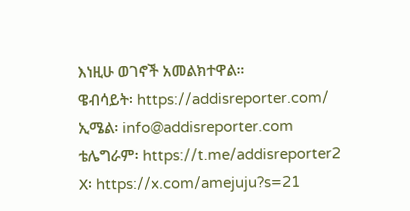እነዚሁ ወገኖች አመልክተዋል።
ዌብሳይት፡ https://addisreporter.com/
ኢሜል፡ info@addisreporter.com
ቴሌግራም፡ https://t.me/addisreporter2
X፡ https://x.com/amejuju?s=21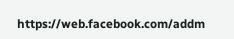https://web.facebook.com/addm